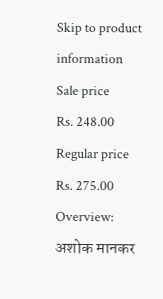Skip to product information
Sale price
Rs. 248.00
Regular price
Rs. 275.00
Overview:
अशोक मानकर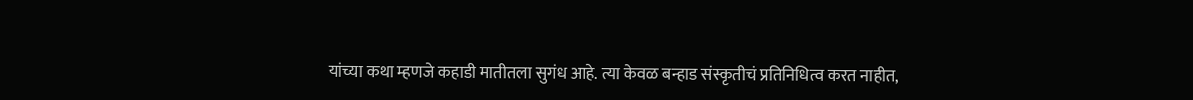यांच्या कथा म्हणजे कहाडी मातीतला सुगंध आहे. त्या केवळ बन्हाड संस्कृतीचं प्रतिनिधित्व करत नाहीत,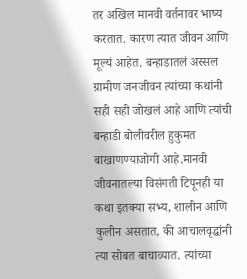तर अखिल मानवी वर्तनावर भाष्य करतात. कारण त्यात जीवन आणि मूल्यं आहेत. बन्हाडातलं अस्सल ग्रामीण जनजीवन त्यांच्या कथांनी सही सही जोखलं आहे आणि त्यांची बन्हाडी बोलीवरील हुकुमत बाखाणण्याजोगी आहे.मानवी जीवनातल्या विसंगती टिपूनही या कथा इतक्या सभ्य, शालीन आणि कुलीन असतात, की आचालवृद्धांनी त्या सोबत बाचाव्यात. त्यांच्या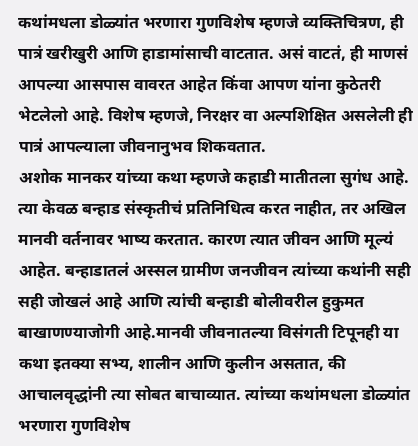कथांमधला डोळ्यांत भरणारा गुणविशेष म्हणजे व्यक्तिचित्रण, ही पात्रं खरीखुरी आणि हाडामांसाची वाटतात. असं वाटतं, ही माणसं आपल्या आसपास वावरत आहेत किंवा आपण यांना कुठेतरी भेटलेलो आहे. विशेष म्हणजे, निरक्षर वा अल्पशिक्षित असलेली ही पात्रं आपल्याला जीवनानुभव शिकवतात.
अशोक मानकर यांच्या कथा म्हणजे कहाडी मातीतला सुगंध आहे. त्या केवळ बन्हाड संस्कृतीचं प्रतिनिधित्व करत नाहीत, तर अखिल मानवी वर्तनावर भाष्य करतात. कारण त्यात जीवन आणि मूल्यं आहेत. बन्हाडातलं अस्सल ग्रामीण जनजीवन त्यांच्या कथांनी सही सही जोखलं आहे आणि त्यांची बन्हाडी बोलीवरील हुकुमत बाखाणण्याजोगी आहे.मानवी जीवनातल्या विसंगती टिपूनही या कथा इतक्या सभ्य, शालीन आणि कुलीन असतात, की आचालवृद्धांनी त्या सोबत बाचाव्यात. त्यांच्या कथांमधला डोळ्यांत भरणारा गुणविशेष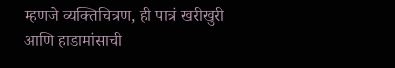म्हणजे व्यक्तिचित्रण, ही पात्रं खरीखुरी आणि हाडामांसाची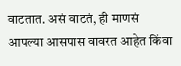वाटतात. असं वाटतं, ही माणसं आपल्या आसपास वावरत आहेत किंवा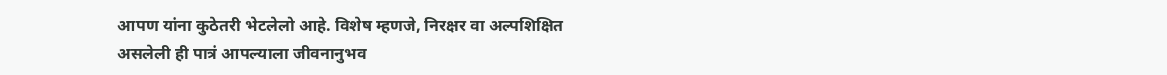आपण यांना कुठेतरी भेटलेलो आहे. विशेष म्हणजे, निरक्षर वा अल्पशिक्षित असलेली ही पात्रं आपल्याला जीवनानुभव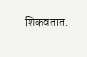शिकवतात.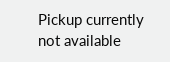Pickup currently not available